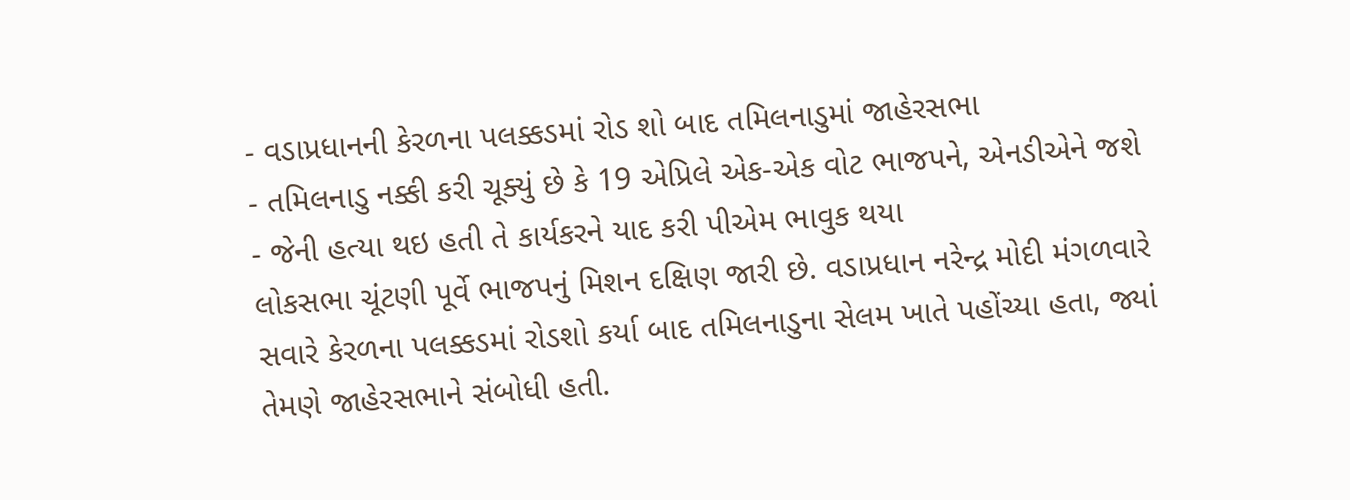- વડાપ્રધાનની કેરળના પલક્કડમાં રોડ શો બાદ તમિલનાડુમાં જાહેરસભા
- તમિલનાડુ નક્કી કરી ચૂક્યું છે કે 19 એપ્રિલે એક-એક વોટ ભાજપને, એનડીએને જશે
- જેની હત્યા થઇ હતી તે કાર્યકરને યાદ કરી પીએમ ભાવુક થયા
લોકસભા ચૂંટણી પૂર્વે ભાજપનું મિશન દક્ષિણ જારી છે. વડાપ્રધાન નરેન્દ્ર મોદી મંગળવારે સવારે કેરળના પલક્કડમાં રોડશો કર્યા બાદ તમિલનાડુના સેલમ ખાતે પહોંચ્યા હતા, જ્યાં તેમણે જાહેરસભાને સંબોધી હતી.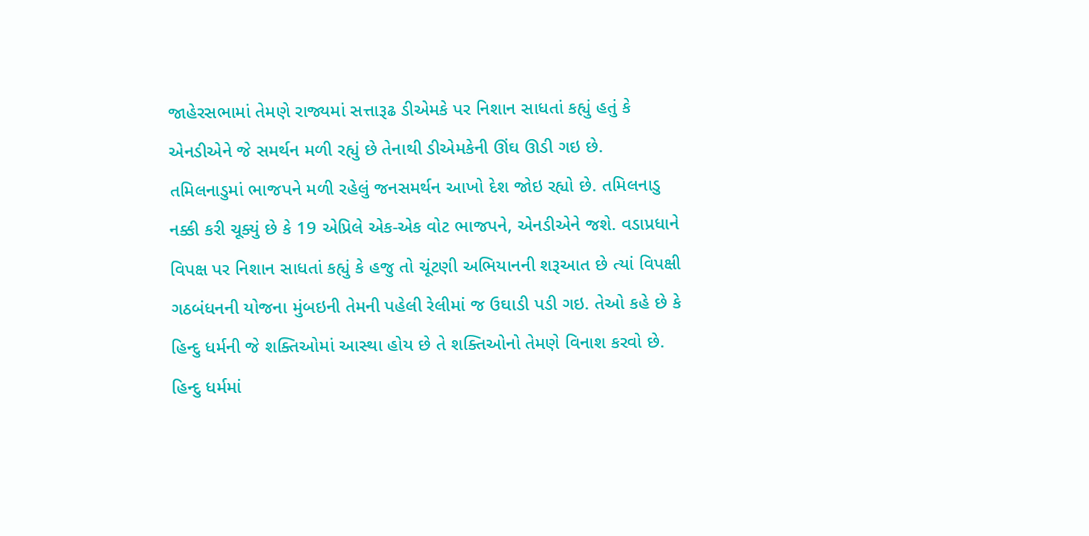જાહેરસભામાં તેમણે રાજ્યમાં સત્તારૂઢ ડીએમકે પર નિશાન સાધતાં કહ્યું હતું કે એનડીએને જે સમર્થન મળી રહ્યું છે તેનાથી ડીએમકેની ઊંઘ ઊડી ગઇ છે. તમિલનાડુમાં ભાજપને મળી રહેલું જનસમર્થન આખો દેશ જોઇ રહ્યો છે. તમિલનાડુ નક્કી કરી ચૂક્યું છે કે 19 એપ્રિલે એક-એક વોટ ભાજપને, એનડીએને જશે. વડાપ્રધાને વિપક્ષ પર નિશાન સાધતાં કહ્યું કે હજુ તો ચૂંટણી અભિયાનની શરૂઆત છે ત્યાં વિપક્ષી ગઠબંધનની યોજના મુંબઇની તેમની પહેલી રેલીમાં જ ઉઘાડી પડી ગઇ. તેઓ કહે છે કે હિન્દુ ધર્મની જે શક્તિઓમાં આસ્થા હોય છે તે શક્તિઓનો તેમણે વિનાશ કરવો છે. હિન્દુ ધર્મમાં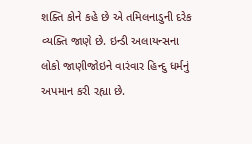શક્તિ કોને કહે છે એ તમિલનાડુની દરેક વ્યક્તિ જાણે છે. ઇન્ડી અલાયન્સના લોકો જાણીજોઇને વારંવાર હિન્દુ ધર્મનું અપમાન કરી રહ્યા છે.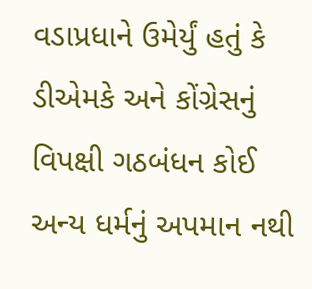વડાપ્રધાને ઉમેર્યું હતું કે ડીએમકે અને કોંગ્રેસનું વિપક્ષી ગઠબંધન કોઈ અન્ય ધર્મનું અપમાન નથી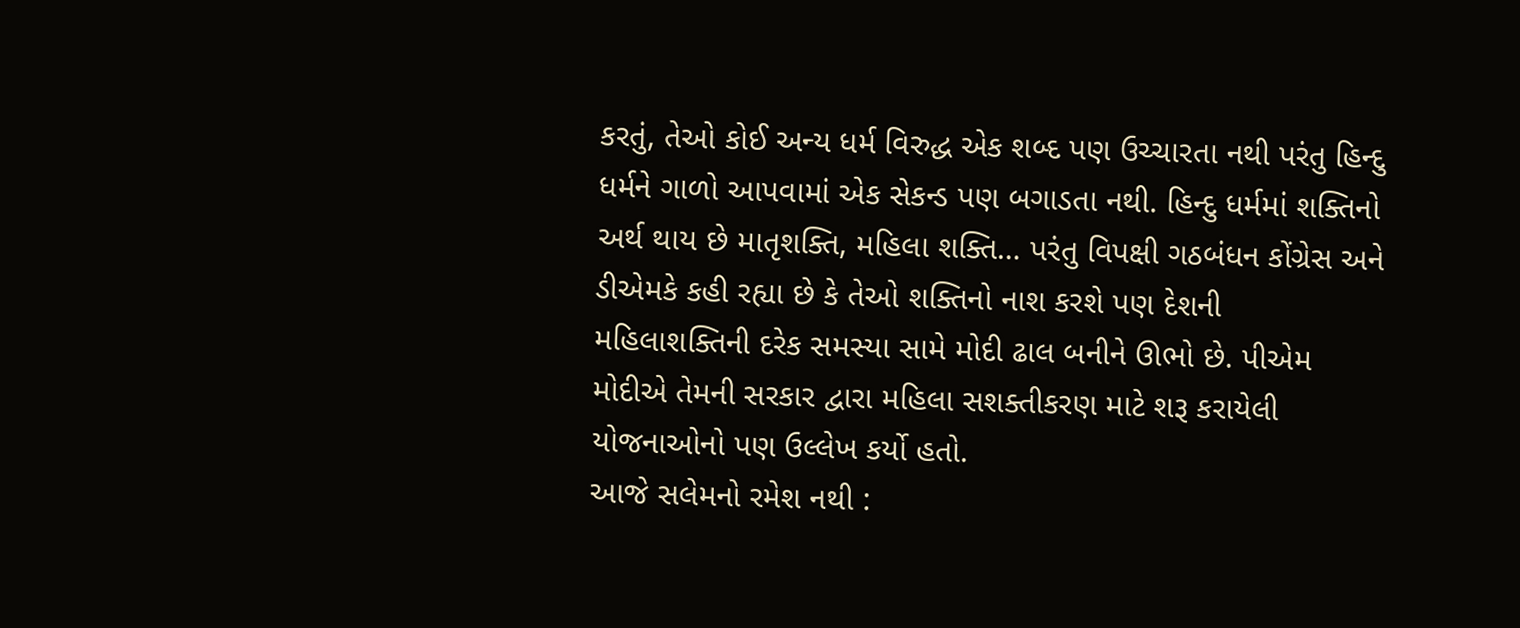કરતું, તેઓ કોઈ અન્ય ધર્મ વિરુદ્ધ એક શબ્દ પણ ઉચ્ચારતા નથી પરંતુ હિન્દુ ધર્મને ગાળો આપવામાં એક સેકન્ડ પણ બગાડતા નથી. હિન્દુ ધર્મમાં શક્તિનો અર્થ થાય છે માતૃશક્તિ, મહિલા શક્તિ… પરંતુ વિપક્ષી ગઠબંધન કોંગ્રેસ અને ડીએમકે કહી રહ્યા છે કે તેઓ શક્તિનો નાશ કરશે પણ દેશની મહિલાશક્તિની દરેક સમસ્યા સામે મોદી ઢાલ બનીને ઊભો છે. પીએમ મોદીએ તેમની સરકાર દ્વારા મહિલા સશક્તીકરણ માટે શરૂ કરાયેલી યોજનાઓનો પણ ઉલ્લેખ કર્યો હતો.
આજે સલેમનો રમેશ નથી :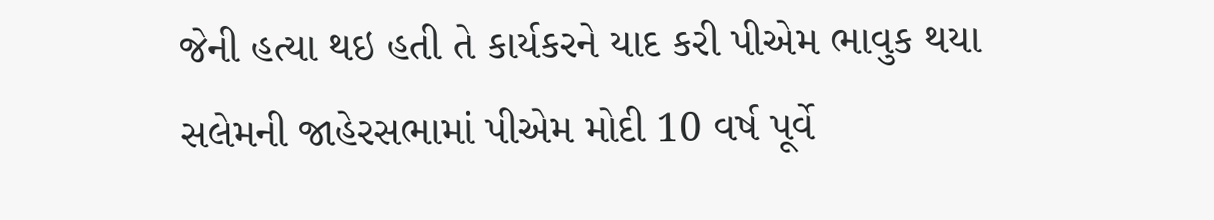જેની હત્યા થઇ હતી તે કાર્યકરને યાદ કરી પીએમ ભાવુક થયા
સલેમની જાહેરસભામાં પીએમ મોદી 10 વર્ષ પૂર્વે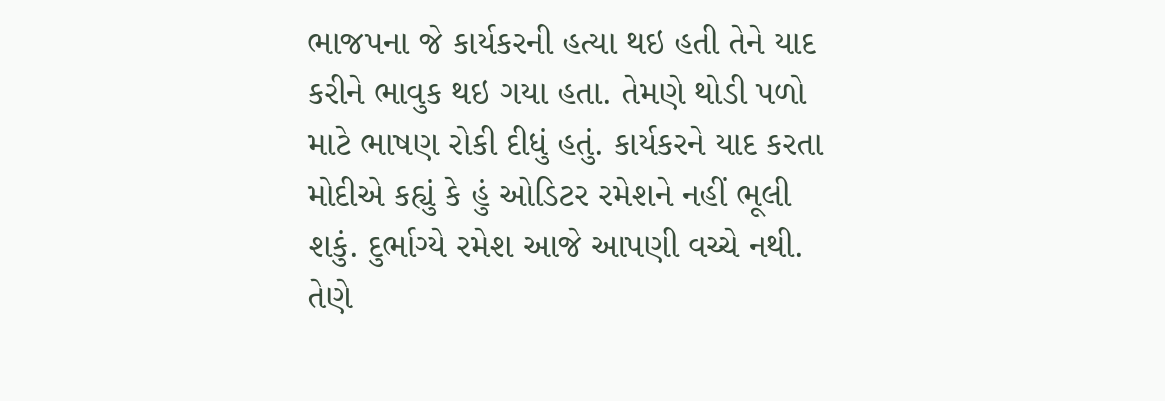ભાજપના જે કાર્યકરની હત્યા થઇ હતી તેને યાદ કરીને ભાવુક થઇ ગયા હતા. તેમણે થોડી પળો માટે ભાષણ રોકી દીધું હતું. કાર્યકરને યાદ કરતા મોદીએ કહ્યું કે હું ઓડિટર રમેશને નહીં ભૂલી શકું. દુર્ભાગ્યે રમેશ આજે આપણી વચ્ચે નથી. તેણે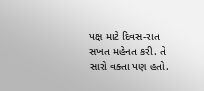પક્ષ માટે દિવસ-રાત સખત મહેનત કરી. તે સારો વક્તા પણ હતો.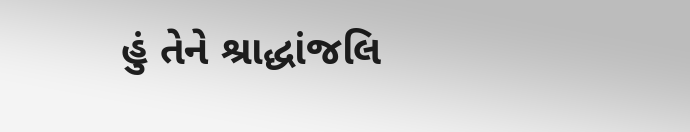હું તેને શ્રાદ્ધાંજલિ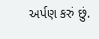અર્પણ કરું છું.